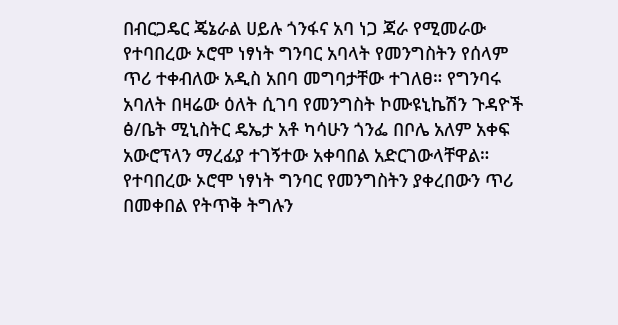በብርጋዴር ጄኔራል ሀይሉ ጎንፋና አባ ነጋ ጃራ የሚመራው የተባበረው ኦሮሞ ነፃነት ግንባር አባላት የመንግስትን የሰላም ጥሪ ተቀብለው አዲስ አበባ መግባታቸው ተገለፀ። የግንባሩ አባለት በዛሬው ዕለት ሲገባ የመንግስት ኮሙዩኒኬሽን ጉዳዮች ፅ/ቤት ሚኒስትር ዴኤታ አቶ ካሳሁን ጎንፌ በቦሌ አለም አቀፍ አውሮፕላን ማረፊያ ተገኝተው አቀባበል አድርገውላቸዋል። የተባበረው ኦሮሞ ነፃነት ግንባር የመንግስትን ያቀረበውን ጥሪ በመቀበል የትጥቅ ትግሉን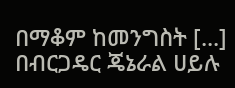በማቆም ከመንግስት [...]
በብርጋዴር ጄኔራል ሀይሉ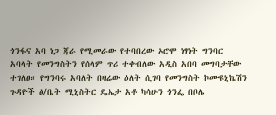ጎንፋና አባ ነጋ ጃራ የሚመራው የተባበረው ኦሮሞ ነፃነት ግንባር አባላት የመንግስትን የሰላም ጥሪ ተቀብለው አዲስ አበባ መግባታቸው ተገለፀ። የግንባሩ አባለት በዛሬው ዕለት ሲገባ የመንግስት ኮሙዩኒኬሽን ጉዳዮች ፅ/ቤት ሚኒስትር ዴኤታ አቶ ካሳሁን ጎንፌ በቦሌ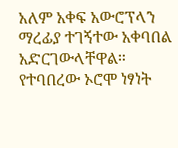አለም አቀፍ አውሮፕላን ማረፊያ ተገኝተው አቀባበል አድርገውላቸዋል። የተባበረው ኦሮሞ ነፃነት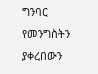ግንባር የመንግስትን ያቀረበውን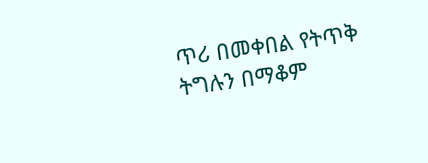ጥሪ በመቀበል የትጥቅ ትግሉን በማቆም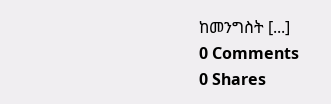ከመንግስት [...]
0 Comments
0 Shares